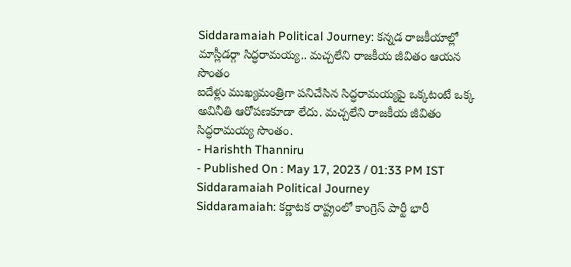Siddaramaiah Political Journey: కన్నడ రాజకీయాల్లో మాస్లీడర్గా సిద్ధరామయ్య.. మచ్చలేని రాజకీయ జీవితం ఆయన సొంతం
ఐదేళ్లు ముఖ్యమంత్రిగా పనిచేసిన సిద్ధరామయ్యపై ఒక్కటంటే ఒక్క అవినీతి ఆరోపణకూడా లేదు. మచ్చలేని రాజకీయ జీవితం సిద్ధరామయ్య సొంతం.
- Harishth Thanniru
- Published On : May 17, 2023 / 01:33 PM IST
Siddaramaiah Political Journey
Siddaramaiah: కర్ణాటక రాష్ట్రంలో కాంగ్రెస్ పార్టీ భారీ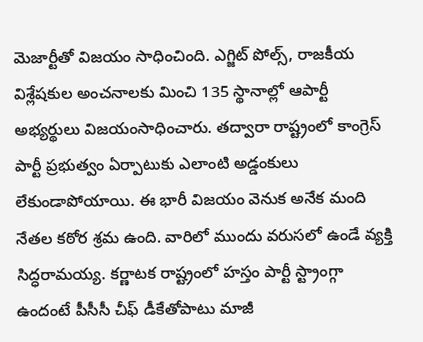మెజార్టీతో విజయం సాధించింది. ఎగ్జిట్ పోల్స్, రాజకీయ విశ్లేషకుల అంచనాలకు మించి 135 స్థానాల్లో ఆపార్టీ అభ్యర్థులు విజయంసాధించారు. తద్వారా రాష్ట్రంలో కాంగ్రెస్ పార్టీ ప్రభుత్వం ఏర్పాటుకు ఎలాంటి అడ్డంకులు లేకుండాపోయాయి. ఈ భారీ విజయం వెనుక అనేక మంది నేతల కఠోర శ్రమ ఉంది. వారిలో ముందు వరుసలో ఉండే వ్యక్తి సిద్ధరామయ్య. కర్ణాటక రాష్ట్రంలో హస్తం పార్టీ స్ట్రాంగ్గా ఉందంటే పీసీసీ చీఫ్ డీకేతోపాటు మాజీ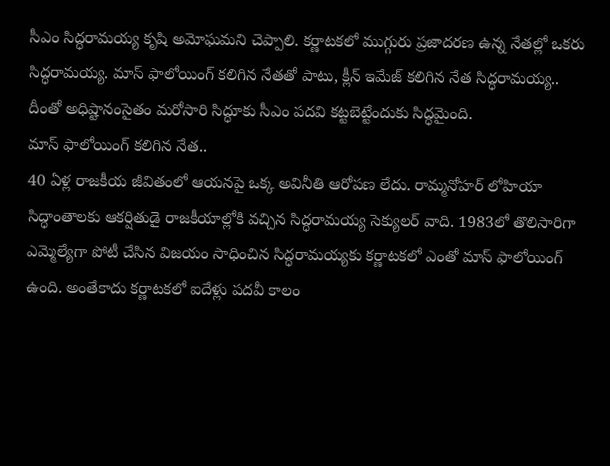సీఎం సిద్ధరామయ్య కృషి అమోఘమని చెప్పాలి. కర్ణాటకలో ముగ్గురు ప్రజాదరణ ఉన్న నేతల్లో ఒకరు సిద్ధరామయ్య. మాస్ ఫాలోయింగ్ కలిగిన నేతతో పాటు, క్లీన్ ఇమేజ్ కలిగిన నేత సిద్ధరామయ్య.. దీంతో అధిష్టానంసైతం మరోసారి సిద్ధూకు సీఎం పదవి కట్టబెట్టేందుకు సిద్ధమైంది.
మాస్ ఫాలోయింగ్ కలిగిన నేత..
40 ఏళ్ల రాజకీయ జీవితంలో ఆయనపై ఒక్క అవినీతి ఆరోపణ లేదు. రామ్మనోహర్ లోహియా సిద్ధాంతాలకు ఆకర్షితుడై రాజకీయాల్లోకి వచ్చిన సిద్ధరామయ్య సెక్యులర్ వాది. 1983లో తొలిసారిగా ఎమ్మెల్యేగా పోటీ చేసిన విజయం సాధించిన సిద్ధరామయ్యకు కర్ణాటకలో ఎంతో మాస్ ఫాలోయింగ్ ఉంది. అంతేకాదు కర్ణాటకలో ఐదేళ్లు పదవీ కాలం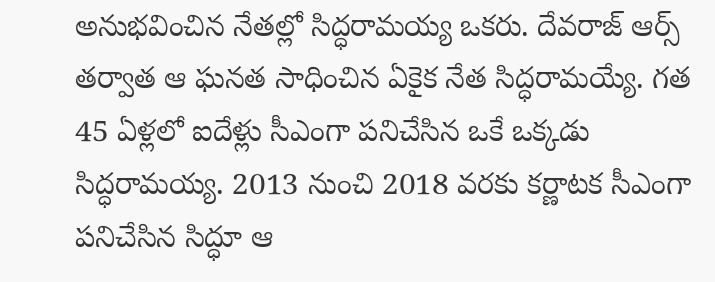అనుభవించిన నేతల్లో సిద్ధరామయ్య ఒకరు. దేవరాజ్ ఆర్స్ తర్వాత ఆ ఘనత సాధించిన ఏకైక నేత సిద్ధరామయ్యే. గత 45 ఏళ్లలో ఐదేళ్లు సీఎంగా పనిచేసిన ఒకే ఒక్కడు సిద్ధరామయ్య. 2013 నుంచి 2018 వరకు కర్ణాటక సీఎంగా పనిచేసిన సిద్ధూ ఆ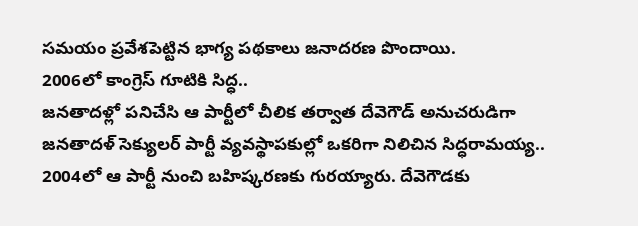సమయం ప్రవేశపెట్టిన భాగ్య పథకాలు జనాదరణ పొందాయి.
2006లో కాంగ్రెస్ గూటికి సిద్ధ..
జనతాదళ్లో పనిచేసి ఆ పార్టీలో చీలిక తర్వాత దేవెగౌడ్ అనుచరుడిగా జనతాదళ్ సెక్యులర్ పార్టీ వ్యవస్థాపకుల్లో ఒకరిగా నిలిచిన సిద్ధరామయ్య.. 2004లో ఆ పార్టీ నుంచి బహిష్కరణకు గురయ్యారు. దేవెగౌడకు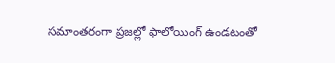సమాంతరంగా ప్రజల్లో ఫాలోయింగ్ ఉండటంతో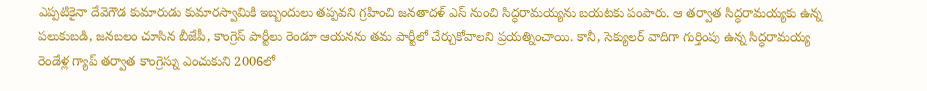ఎప్పటికైనా దేవెగౌడ కుమారుడు కుమారస్వామికి ఇబ్బందులు తప్పవని గ్రహించి జనతాదళ్ ఎస్ నుంచి సిద్ధరామయ్యను బయటకు పంపారు. ఆ తర్వాత సిద్ధరామయ్యకు ఉన్న పలుకుబడి, జనబలం చూసిన బీజేపీ, కాంగ్రెస్ పార్టీలు రెండూ ఆయనను తమ పార్టీలో చేర్చుకోవాలని ప్రయత్నించాయి. కానీ, సెక్యులర్ వాదిగా గుర్తింపు ఉన్న సిద్ధరామయ్య రెండేళ్ల గ్యాప్ తర్వాత కాంగ్రెస్ను ఎంచుకుని 2006లో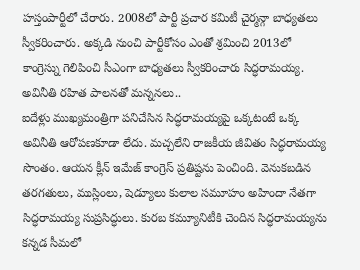హస్తంపార్టీలో చేరారు. 2008లో పార్టీ ప్రచార కమిటీ చైర్మన్గా బాధ్యతలు స్వీకరించారు. అక్కడి నుంచి పార్టీకోసం ఎంతో శ్రమించి 2013లో కాంగ్రెస్ను గెలిపించి సీఎంగా బాధ్యతలు స్వీకరించారు సిద్ధరామయ్య.
అవినీతి రహిత పాలనతో మన్ననలు..
ఐదేళ్లు ముఖ్యమంత్రిగా పనిచేసిన సిద్ధరామయ్యపై ఒక్కటంటే ఒక్క అవినీతి ఆరోపణకూడా లేదు. మచ్చలేని రాజకీయ జీవితం సిద్ధరామయ్య సొంతం. ఆయన క్లీన్ ఇమేజ్ కాంగ్రెస్ ప్రతిష్టను పెంచింది. వెనుకబడిన తరగతులు, ముస్లింలు, షెడ్యూలు కులాల సమూహం అహిందా నేతగా సిద్ధరామయ్య సుప్రసిద్ధులు. కురబ కమ్యూనిటీకి చెందిన సిద్ధరామయ్యను కన్నడ సీమలో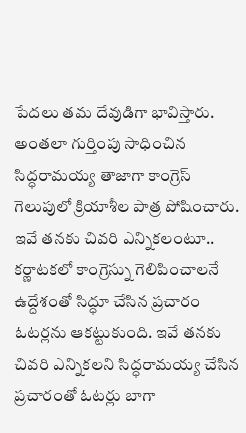పేదలు తమ దేవుడిగా భావిస్తారు. అంతలా గుర్తింపు సాధించిన సిద్ధరామయ్య తాజాగా కాంగ్రెస్ గెలుపులో క్రియాశీల పాత్ర పోషించారు.
ఇవే తనకు చివరి ఎన్నికలంటూ..
కర్ణాటకలో కాంగ్రెస్ను గెలిపించాలనే ఉద్దేశంతో సిద్ధూ చేసిన ప్రచారం ఓటర్లను ఆకట్టుకుంది. ఇవే తనకు చివరి ఎన్నికలని సిద్ధరామయ్య చేసిన ప్రచారంతో ఓటర్లు బాగా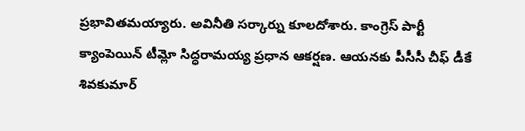ప్రభావితమయ్యారు. అవినీతి సర్కార్ను కూలదోశారు. కాంగ్రెస్ పార్టీ క్యాంపెయిన్ టీమ్లో సిద్ధరామయ్య ప్రధాన ఆకర్షణ. ఆయనకు పీసీసీ చీఫ్ డీకే శివకుమార్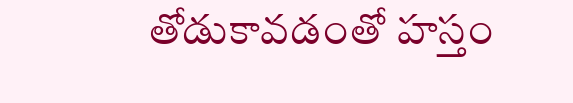తోడుకావడంతో హస్తం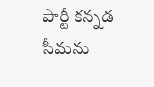పార్టీ కన్నడ సీమను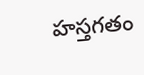హస్తగతం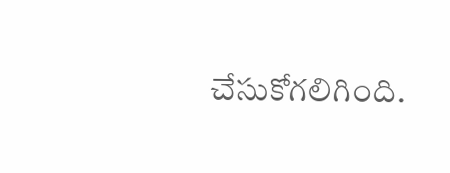చేసుకోగలిగింది.